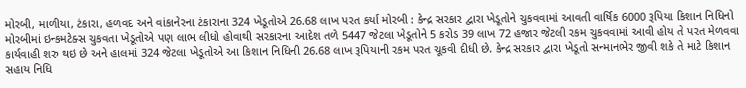મોરબી, માળીયા, ટંકારા, હળવદ અને વાંકાનેરના ટંકારાના 324 ખેડૂતોએ 26.68 લાખ પરત કર્યા મોરબી : કેન્દ્ર સરકાર દ્વારા ખેડૂતોને ચુકવવામાં આવતી વાર્ષિક 6000 રૂપિયા કિશાન નિધિનો મોરબીમાં ઇન્કમટેક્સ ચુકવતા ખેડૂતોએ પણ લાભ લીધો હોવાથી સરકારના આદેશ તળે 5447 જેટલા ખેડૂતોને 5 કરોડ 39 લાખ 72 હજાર જેટલી રકમ ચુકવવામાં આવી હોય તે પરત મેળવવા કાર્યવાહી શરુ થઇ છે અને હાલમાં 324 જેટલા ખેડૂતોએ આ કિશાન નિધિની 26.68 લાખ રૂપિયાની રકમ પરત ચૂકવી દીધી છે. કેન્દ્ર સરકાર દ્વારા ખેડૂતો સન્માનભેર જીવી શકે તે માટે કિશાન સહાય નિધિ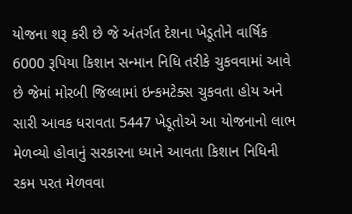યોજના શરૂ કરી છે જે અંતર્ગત દેશના ખેડૂતોને વાર્ષિક 6000 રૂપિયા કિશાન સન્માન નિધિ તરીકે ચુકવવામાં આવે છે જેમાં મોરબી જિલ્લામાં ઇન્કમટેક્સ ચુકવતા હોય અને સારી આવક ધરાવતા 5447 ખેડૂતોએ આ યોજનાનો લાભ મેળવ્યો હોવાનું સરકારના ધ્યાને આવતા કિશાન નિધિની રકમ પરત મેળવવા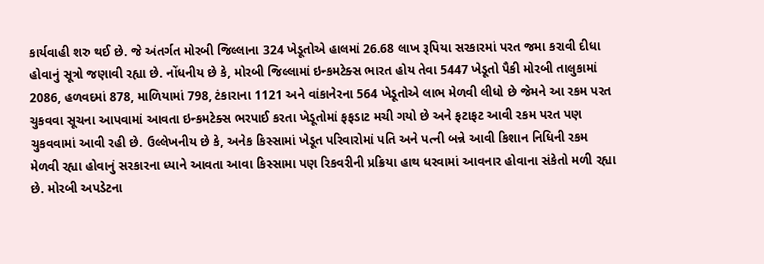કાર્યવાહી શરુ થઈ છે. જે અંતર્ગત મોરબી જિલ્લાના 324 ખેડૂતોએ હાલમાં 26.68 લાખ રૂપિયા સરકારમાં પરત જમા કરાવી દીધા હોવાનું સૂત્રો જણાવી રહ્યા છે. નોંધનીય છે કે, મોરબી જિલ્લામાં ઇન્કમટેક્સ ભારત હોય તેવા 5447 ખેડૂતો પૈકી મોરબી તાલુકામાં 2086, હળવદમાં 878, માળિયામાં 798, ટંકારાના 1121 અને વાંકાનેરના 564 ખેડૂતોએ લાભ મેળવી લીધો છે જેમને આ રકમ પરત ચુકવવા સૂચના આપવામાં આવતા ઇન્કમટેક્સ ભરપાઈ કરતા ખેડૂતોમાં ફફડાટ મચી ગયો છે અને ફટાફટ આવી રકમ પરત પણ ચુકવવામાં આવી રહી છે. ઉલ્લેખનીય છે કે, અનેક કિસ્સામાં ખેડૂત પરિવારોમાં પતિ અને પત્ની બન્ને આવી કિશાન નિધિની રકમ મેળવી રહ્યા હોવાનું સરકારના ધ્યાને આવતા આવા કિસ્સામા પણ રિકવરીની પ્રક્રિયા હાથ ધરવામાં આવનાર હોવાના સંકેતો મળી રહ્યા છે. મોરબી અપડેટના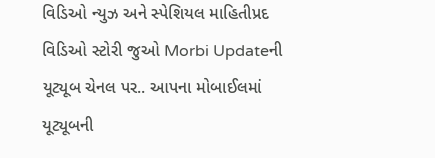વિડિઓ ન્યુઝ અને સ્પેશિયલ માહિતીપ્રદ વિડિઓ સ્ટોરી જુઓ Morbi Updateની યૂટ્યૂબ ચેનલ પર.. આપના મોબાઈલમાં યૂટ્યૂબની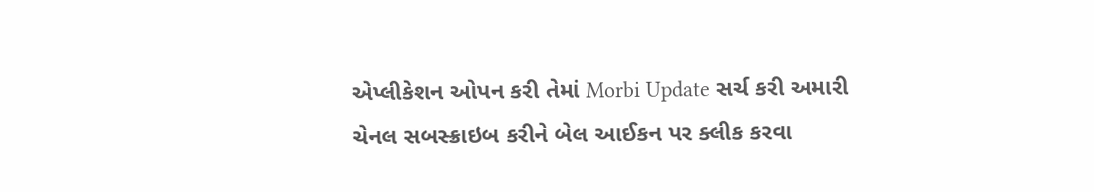એપ્લીકેશન ઓપન કરી તેમાં Morbi Update સર્ચ કરી અમારી ચેનલ સબસ્ક્રાઇબ કરીને બેલ આઈકન પર ક્લીક કરવા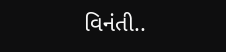વિનંતી..